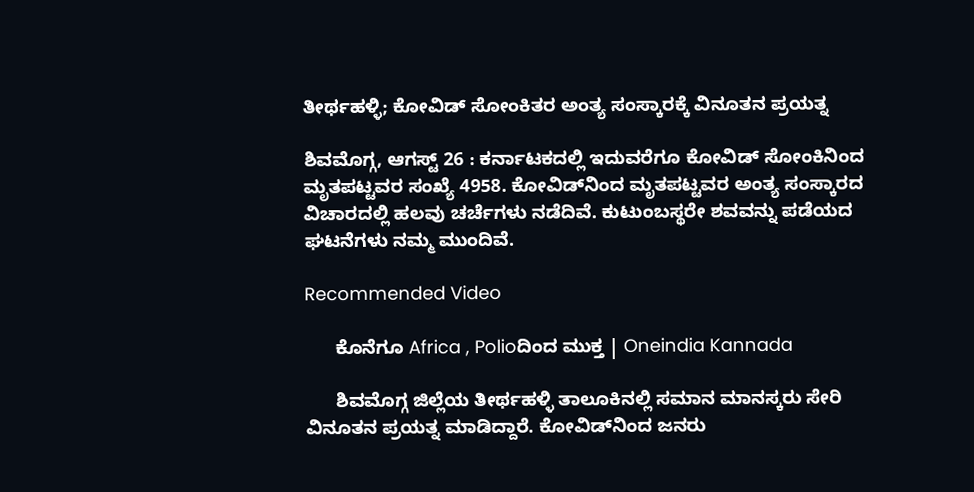ತೀರ್ಥಹಳ್ಳಿ; ಕೋವಿಡ್ ಸೋಂಕಿತರ ಅಂತ್ಯ ಸಂಸ್ಕಾರಕ್ಕೆ ವಿನೂತನ ಪ್ರಯತ್ನ

ಶಿವಮೊಗ್ಗ, ಆಗಸ್ಟ್ 26 : ಕರ್ನಾಟಕದಲ್ಲಿ ಇದುವರೆಗೂ ಕೋವಿಡ್ ಸೋಂಕಿನಿಂದ ಮೃತಪಟ್ಟವರ ಸಂಖ್ಯೆ 4958. ಕೋವಿಡ್‌ನಿಂದ ಮೃತಪಟ್ಟವರ ಅಂತ್ಯ ಸಂಸ್ಕಾರದ ವಿಚಾರದಲ್ಲಿ ಹಲವು ಚರ್ಚೆಗಳು ನಡೆದಿವೆ. ಕುಟುಂಬಸ್ಥರೇ ಶವವನ್ನು ಪಡೆಯದ ಘಟನೆಗಳು ನಮ್ಮ ಮುಂದಿವೆ.

Recommended Video

      ಕೊನೆಗೂ Africa , Polioದಿಂದ ಮುಕ್ತ | Oneindia Kannada

      ಶಿವಮೊಗ್ಗ ಜಿಲ್ಲೆಯ ತೀರ್ಥಹಳ್ಳಿ ತಾಲೂಕಿನಲ್ಲಿ ಸಮಾನ ಮಾನಸ್ಕರು ಸೇರಿ ವಿನೂತನ ಪ್ರಯತ್ನ ಮಾಡಿದ್ದಾರೆ. ಕೋವಿಡ್‌ನಿಂದ ಜನರು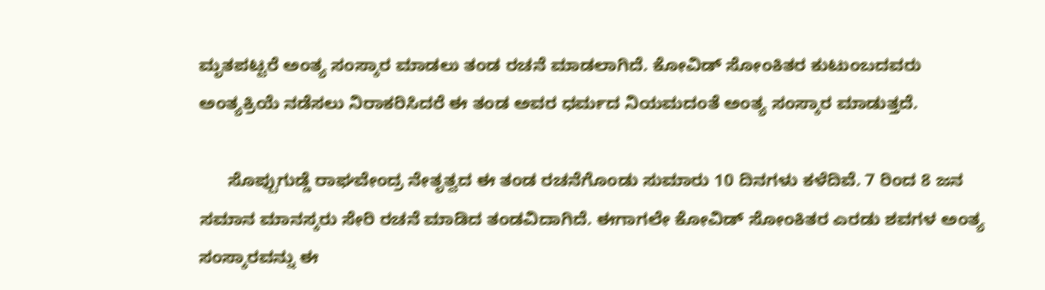ಮೃತಪಟ್ಟರೆ ಅಂತ್ಯ ಸಂಸ್ಕಾರ ಮಾಡಲು ತಂಡ ರಚನೆ ಮಾಡಲಾಗಿದೆ. ಕೋವಿಡ್‌ ಸೋಂಕಿತರ ಕುಟುಂಬದವರು ಅಂತ್ಯಕ್ರಿಯೆ ನಡೆಸಲು ನಿರಾಕರಿಸಿದರೆ ಈ ತಂಡ ಅವರ ಧರ್ಮದ ನಿಯಮದಂತೆ ಅಂತ್ಯ ಸಂಸ್ಕಾರ ಮಾಡುತ್ತದೆ.

      ಸೊಪ್ಪುಗುಡ್ಡೆ ರಾಘವೇಂದ್ರ ನೇತೃತ್ವದ ಈ ತಂಡ ರಚನೆಗೊಂಡು ಸುಮಾರು 10 ದಿನಗಳು ಕಳೆದಿವೆ. 7 ರಿಂದ 8 ಜನ ಸಮಾನ ಮಾನಸ್ಕರು ಸೇರಿ ರಚನೆ ಮಾಡಿದ ತಂಡವಿದಾಗಿದೆ. ಈಗಾಗಲೇ ಕೋವಿಡ್ ಸೋಂಕಿತರ ಎರಡು ಶವಗಳ ಅಂತ್ಯ ಸಂಸ್ಕಾರವನ್ನು ಈ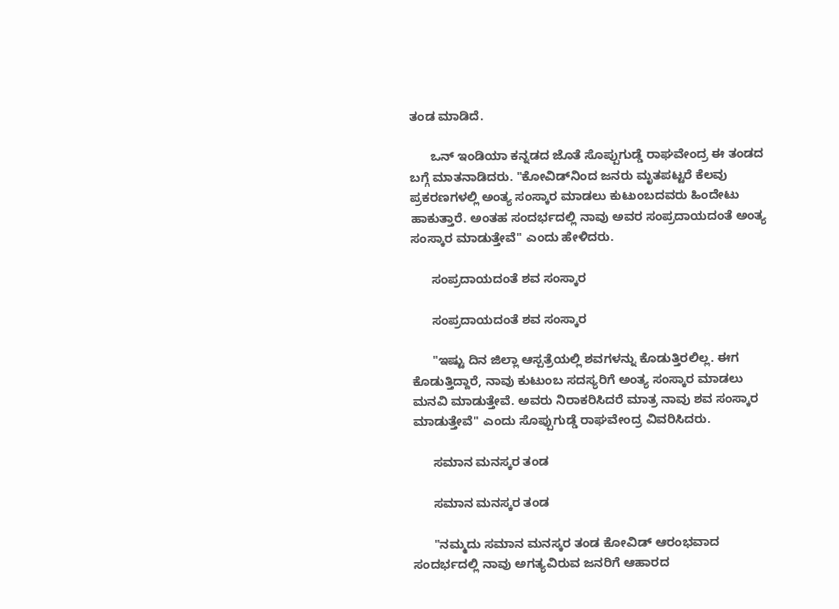ತಂಡ ಮಾಡಿದೆ.

      ಒನ್ ಇಂಡಿಯಾ ಕನ್ನಡದ ಜೊತೆ ಸೊಪ್ಪುಗುಡ್ಡೆ ರಾಘವೇಂದ್ರ ಈ ತಂಡದ ಬಗ್ಗೆ ಮಾತನಾಡಿದರು. "ಕೋವಿಡ್‌ನಿಂದ ಜನರು ಮೃತಪಟ್ಟರೆ ಕೆಲವು ಪ್ರಕರಣಗಳಲ್ಲಿ ಅಂತ್ಯ ಸಂಸ್ಕಾರ ಮಾಡಲು ಕುಟುಂಬದವರು ಹಿಂದೇಟು ಹಾಕುತ್ತಾರೆ. ಅಂತಹ ಸಂದರ್ಭದಲ್ಲಿ ನಾವು ಅವರ ಸಂಪ್ರದಾಯದಂತೆ ಅಂತ್ಯ ಸಂಸ್ಕಾರ ಮಾಡುತ್ತೇವೆ" ಎಂದು ಹೇಳಿದರು.

      ಸಂಪ್ರದಾಯದಂತೆ ಶವ ಸಂಸ್ಕಾರ

      ಸಂಪ್ರದಾಯದಂತೆ ಶವ ಸಂಸ್ಕಾರ

      "ಇಷ್ಟು ದಿನ ಜಿಲ್ಲಾ ಆಸ್ಪತ್ರೆಯಲ್ಲಿ ಶವಗಳನ್ನು ಕೊಡುತ್ತಿರಲಿಲ್ಲ. ಈಗ ಕೊಡುತ್ತಿದ್ದಾರೆ, ನಾವು ಕುಟುಂಬ ಸದಸ್ಯರಿಗೆ ಅಂತ್ಯ ಸಂಸ್ಕಾರ ಮಾಡಲು ಮನವಿ ಮಾಡುತ್ತೇವೆ. ಅವರು ನಿರಾಕರಿಸಿದರೆ ಮಾತ್ರ ನಾವು ಶವ ಸಂಸ್ಕಾರ ಮಾಡುತ್ತೇವೆ" ಎಂದು ಸೊಪ್ಪುಗುಡ್ಡೆ ರಾಘವೇಂದ್ರ ವಿವರಿಸಿದರು.

      ಸಮಾನ ಮನಸ್ಕರ ತಂಡ

      ಸಮಾನ ಮನಸ್ಕರ ತಂಡ

      "ನಮ್ಮದು ಸಮಾನ ಮನಸ್ಕರ ತಂಡ ಕೋವಿಡ್ ಆರಂಭವಾದ ಸಂದರ್ಭದಲ್ಲಿ ನಾವು ಅಗತ್ಯವಿರುವ ಜನರಿಗೆ ಆಹಾರದ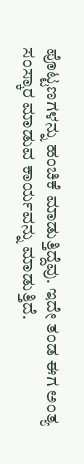ಪೊಟ್ಟಣಗಳನ್ನು ಹಂಚಿಕೆ ಮಾಡುತ್ತಿದ್ದೆವು. ಇದೇ ತಂಡ ಈಗ ಅಂತ್ಯ ಸಂಸ್ಕಾರ ಮಾಡುವ ಕಾರ್ಯವನ್ನು ಮಾಡುತ್ತಿದೆ.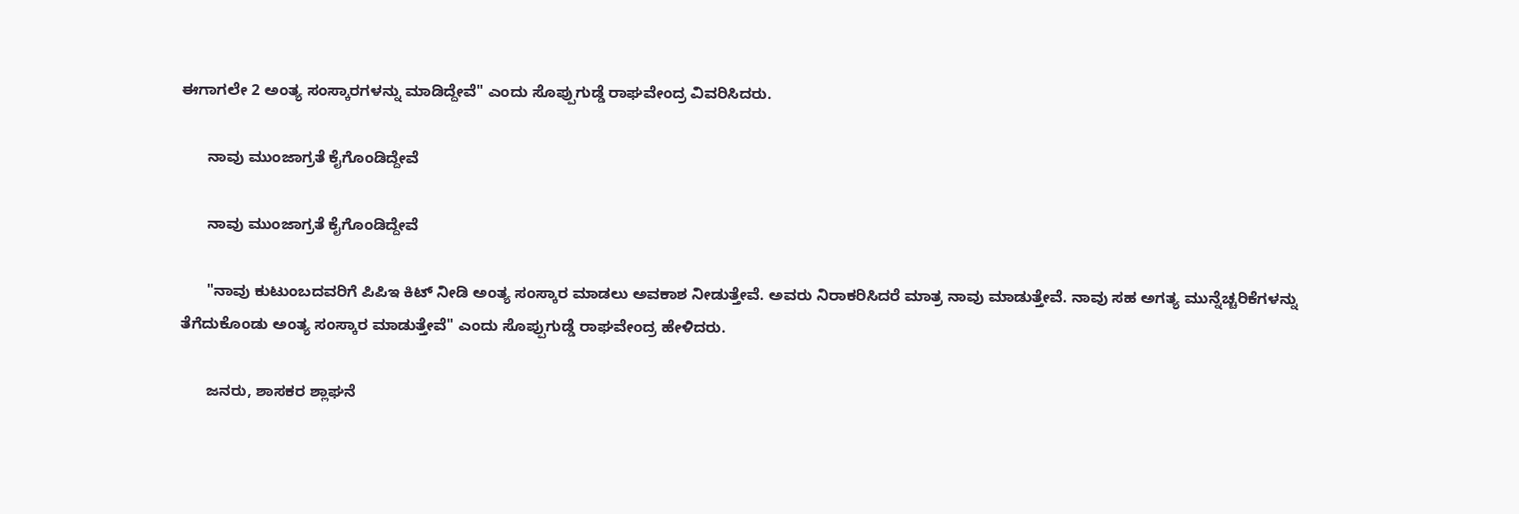ಈಗಾಗಲೇ 2 ಅಂತ್ಯ ಸಂಸ್ಕಾರಗಳನ್ನು ಮಾಡಿದ್ದೇವೆ" ಎಂದು ಸೊಪ್ಪುಗುಡ್ಡೆ ರಾಘವೇಂದ್ರ ವಿವರಿಸಿದರು.

      ನಾವು ಮುಂಜಾಗ್ರತೆ ಕೈಗೊಂಡಿದ್ದೇವೆ

      ನಾವು ಮುಂಜಾಗ್ರತೆ ಕೈಗೊಂಡಿದ್ದೇವೆ

      "ನಾವು ಕುಟುಂಬದವರಿಗೆ ಪಿಪಿಇ ಕಿಟ್ ನೀಡಿ ಅಂತ್ಯ ಸಂಸ್ಕಾರ ಮಾಡಲು ಅವಕಾಶ ನೀಡುತ್ತೇವೆ. ಅವರು ನಿರಾಕರಿಸಿದರೆ ಮಾತ್ರ ನಾವು ಮಾಡುತ್ತೇವೆ. ನಾವು ಸಹ ಅಗತ್ಯ ಮುನ್ನೆಚ್ಚರಿಕೆಗಳನ್ನು ತೆಗೆದುಕೊಂಡು ಅಂತ್ಯ ಸಂಸ್ಕಾರ ಮಾಡುತ್ತೇವೆ" ಎಂದು ಸೊಪ್ಪುಗುಡ್ಡೆ ರಾಘವೇಂದ್ರ ಹೇಳಿದರು.

      ಜನರು, ಶಾಸಕರ ಶ್ಲಾಘನೆ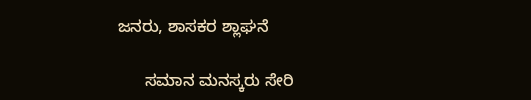ಜನರು, ಶಾಸಕರ ಶ್ಲಾಘನೆ

      ಸಮಾನ ಮನಸ್ಕರು ಸೇರಿ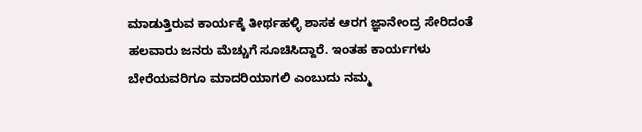ಮಾಡುತ್ತಿರುವ ಕಾರ್ಯಕ್ಕೆ ತೀರ್ಥಹಳ್ಳಿ ಶಾಸಕ ಆರಗ ಜ್ಞಾನೇಂದ್ರ ಸೇರಿದಂತೆ ಹಲವಾರು ಜನರು ಮೆಚ್ಚುಗೆ ಸೂಚಿಸಿದ್ದಾರೆ. ಇಂತಹ ಕಾರ್ಯಗಳು ಬೇರೆಯವರಿಗೂ ಮಾದರಿಯಾಗಲಿ ಎಂಬುದು ನಮ್ಮ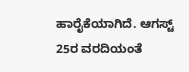ಹಾರೈಕೆಯಾಗಿದೆ. ಆಗಸ್ಟ್ 25ರ ವರದಿಯಂತೆ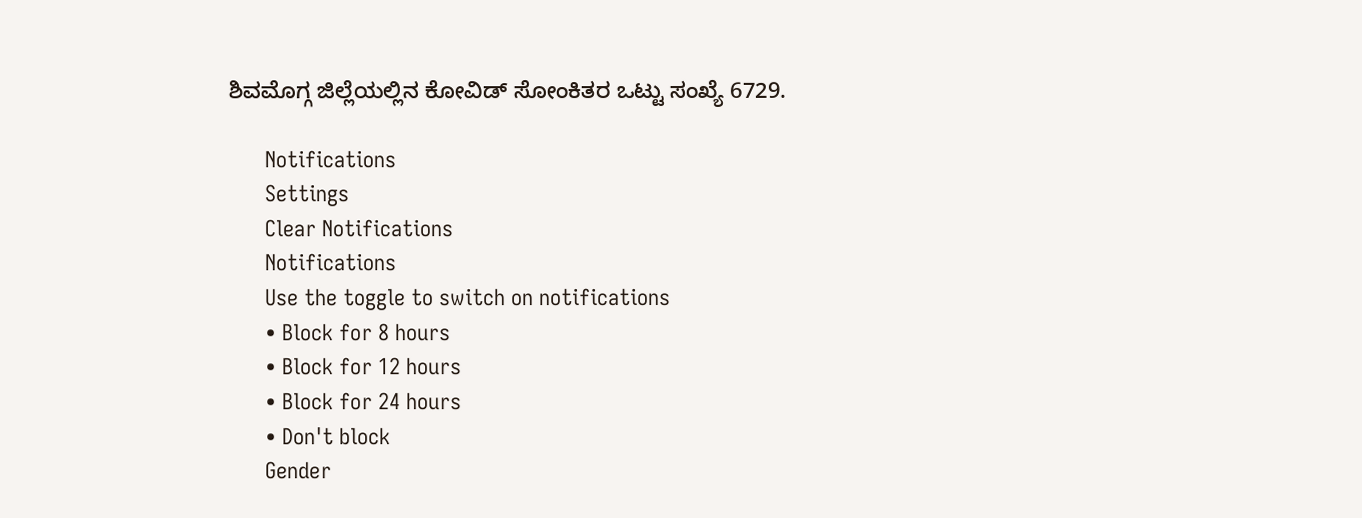ಶಿವಮೊಗ್ಗ ಜಿಲ್ಲೆಯಲ್ಲಿನ ಕೋವಿಡ್ ಸೋಂಕಿತರ ಒಟ್ಟು ಸಂಖ್ಯೆ 6729.

      Notifications
      Settings
      Clear Notifications
      Notifications
      Use the toggle to switch on notifications
      • Block for 8 hours
      • Block for 12 hours
      • Block for 24 hours
      • Don't block
      Gender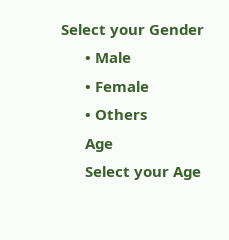Select your Gender
      • Male
      • Female
      • Others
      Age
      Select your Age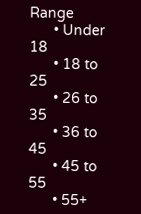Range
      • Under 18
      • 18 to 25
      • 26 to 35
      • 36 to 45
      • 45 to 55
      • 55+